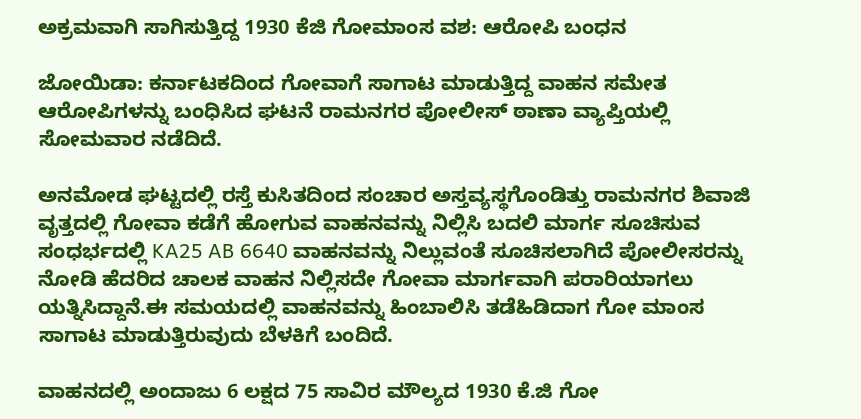ಅಕ್ರಮವಾಗಿ ಸಾಗಿಸುತ್ತಿದ್ದ 1930 ಕೆಜಿ ಗೋಮಾಂಸ ವಶ: ಆರೋಪಿ ಬಂಧನ

ಜೋಯಿಡಾ: ಕರ್ನಾಟಕದಿಂದ ಗೋವಾಗೆ ಸಾಗಾಟ ಮಾಡುತ್ತಿದ್ದ ವಾಹನ ಸಮೇತ ಆರೋಪಿಗಳನ್ನು ಬಂಧಿಸಿದ ಘಟನೆ ರಾಮನಗರ ಪೋಲೀಸ್ ಠಾಣಾ ವ್ಯಾಪ್ತಿಯಲ್ಲಿ ಸೋಮವಾರ ನಡೆದಿದೆ.

ಅನಮೋಡ ಘಟ್ಟದಲ್ಲಿ ರಸ್ತೆ ಕುಸಿತದಿಂದ ಸಂಚಾರ ಅಸ್ತವ್ಯಸ್ಥಗೊಂಡಿತ್ತು ರಾಮನಗರ ಶಿವಾಜಿ ವೃತ್ತದಲ್ಲಿ ಗೋವಾ ಕಡೆಗೆ ಹೋಗುವ ವಾಹನವನ್ನು ನಿಲ್ಲಿಸಿ ಬದಲಿ ಮಾರ್ಗ ಸೂಚಿಸುವ ಸಂಧರ್ಭದಲ್ಲಿ KA25 AB 6640 ವಾಹನವನ್ನು ನಿಲ್ಲುವಂತೆ ಸೂಚಿಸಲಾಗಿದೆ ಪೋಲೀಸರನ್ನು ನೋಡಿ ಹೆದರಿದ ಚಾಲಕ ವಾಹನ ನಿಲ್ಲಿಸದೇ ಗೋವಾ ಮಾರ್ಗವಾಗಿ ಪರಾರಿಯಾಗಲು ಯತ್ನಿಸಿದ್ದಾನೆ.ಈ ಸಮಯದಲ್ಲಿ ವಾಹನವನ್ನು ಹಿಂಬಾಲಿಸಿ ತಡೆಹಿಡಿದಾಗ ಗೋ ಮಾಂಸ ಸಾಗಾಟ ಮಾಡುತ್ತಿರುವುದು ಬೆಳಕಿಗೆ ಬಂದಿದೆ.

ವಾಹನದಲ್ಲಿ ಅಂದಾಜು 6 ಲಕ್ಷದ 75 ಸಾವಿರ ಮೌಲ್ಯದ 1930 ಕೆ.ಜಿ ಗೋ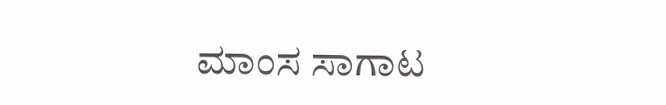ಮಾಂಸ ಸಾಗಾಟ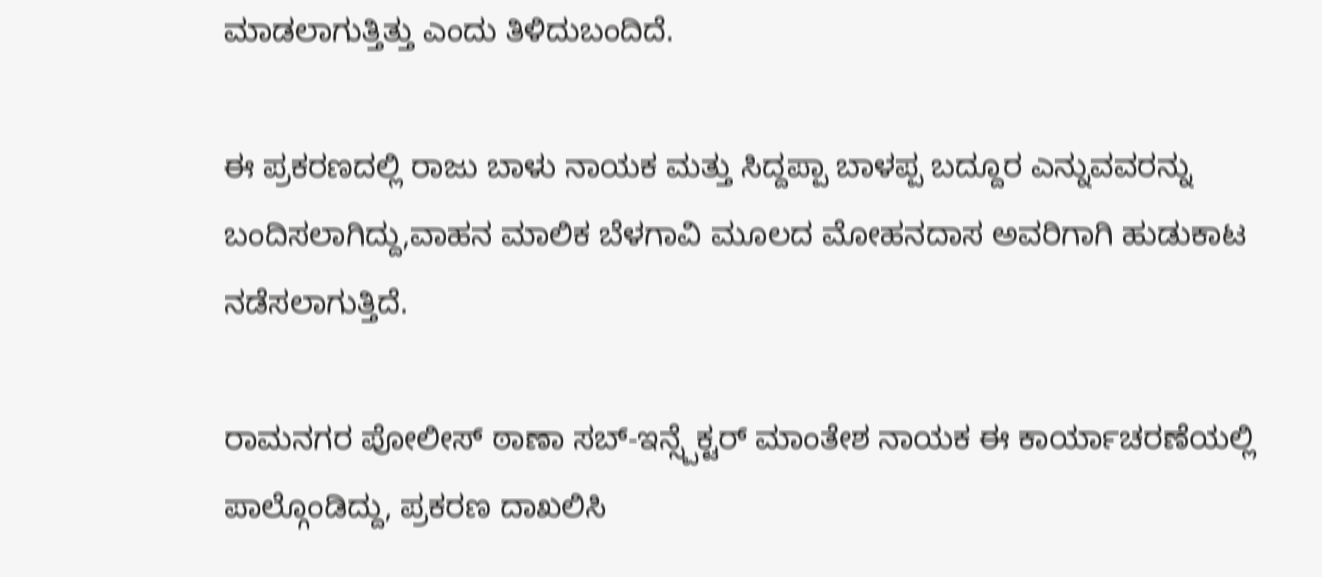ಮಾಡಲಾಗುತ್ತಿತ್ತು ಎಂದು ತಿಳಿದುಬಂದಿದೆ.

ಈ ಪ್ರಕರಣದಲ್ಲಿ ರಾಜು ಬಾಳು ನಾಯಕ ಮತ್ತು ಸಿದ್ದಪ್ಪಾ ಬಾಳಪ್ಪ ಬದ್ದೂರ ಎನ್ನುವವರನ್ನು ಬಂದಿಸಲಾಗಿದ್ದು,ವಾಹನ ಮಾಲಿಕ ಬೆಳಗಾವಿ ಮೂಲದ ಮೋಹನದಾಸ ಅವರಿಗಾಗಿ ಹುಡುಕಾಟ ನಡೆಸಲಾಗುತ್ತಿದೆ.

ರಾಮನಗರ ಪೋಲೀಸ್ ಠಾಣಾ ಸಬ್-ಇನ್ಸ್ಪೆಕ್ಟರ್ ಮಾಂತೇಶ ನಾಯಕ ಈ ಕಾರ್ಯಾಚರಣೆಯಲ್ಲಿ ಪಾಲ್ಗೊಂಡಿದ್ದು, ಪ್ರಕರಣ ದಾಖಲಿಸಿ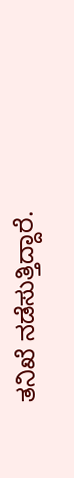ತನಿಖೆ ನಡೆಸುತ್ತಿದ್ದಾರೆ.